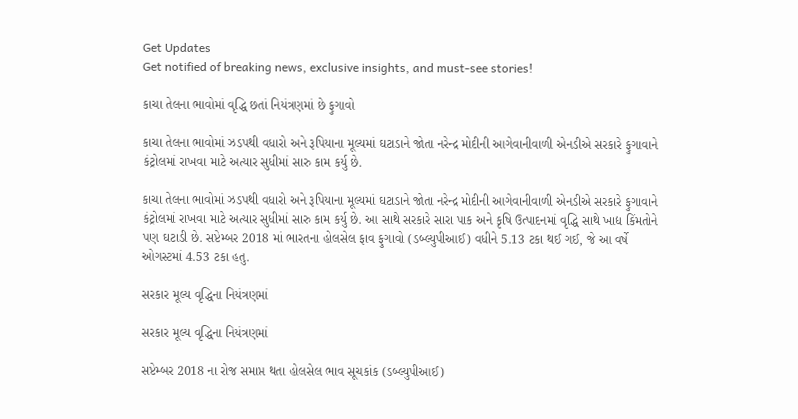Get Updates
Get notified of breaking news, exclusive insights, and must-see stories!

કાચા તેલના ભાવોમાં વૃદ્ધિ છતાં નિયંત્રણમાં છે ફુગાવો

કાચા તેલના ભાવોમાં ઝડપથી વધારો અને રૂપિયાના મૂલ્યમાં ઘટાડાને જોતા નરેન્દ્ર મોદીની આગેવાનીવાળી એનડીએ સરકારે ફુગાવાને કંટ્રોલમાં રાખવા માટે અત્યાર સુધીમાં સારુ કામ કર્યુ છે.

કાચા તેલના ભાવોમાં ઝડપથી વધારો અને રૂપિયાના મૂલ્યમાં ઘટાડાને જોતા નરેન્દ્ર મોદીની આગેવાનીવાળી એનડીએ સરકારે ફુગાવાને કંટ્રોલમાં રાખવા માટે અત્યાર સુધીમાં સારુ કામ કર્યુ છે. આ સાથે સરકારે સારા પાક અને કૃષિ ઉત્પાદનમાં વૃદ્ધિ સાથે ખાદ્ય કિંમતોને પણ ઘટાડી છે. સપ્ટેમ્બર 2018 માં ભારતના હોલસેલ ફાવ ફુગાવો (ડબ્લ્યુપીઆઈ) વધીને 5.13 ટકા થઈ ગઈ, જે આ વર્ષે ઓગસ્ટમાં 4.53 ટકા હતુ.

સરકાર મૂલ્ય વૃદ્ધિના નિયંત્રણમાં

સરકાર મૂલ્ય વૃદ્ધિના નિયંત્રણમાં

સપ્ટેમ્બર 2018 ના રોજ સમાપ્ત થતા હોલસેલ ભાવ સૂચકાંક (ડબ્લ્યુપીઆઈ)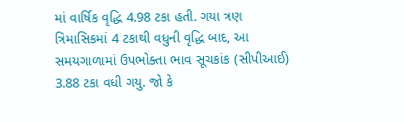માં વાર્ષિક વૃદ્ધિ 4.98 ટકા હતી. ગયા ત્રણ ત્રિમાસિકમાં 4 ટકાથી વધુની વૃદ્ધિ બાદ, આ સમયગાળામાં ઉપભોક્તા ભાવ સૂચકાંક (સીપીઆઈ) 3.88 ટકા વધી ગયુ. જો કે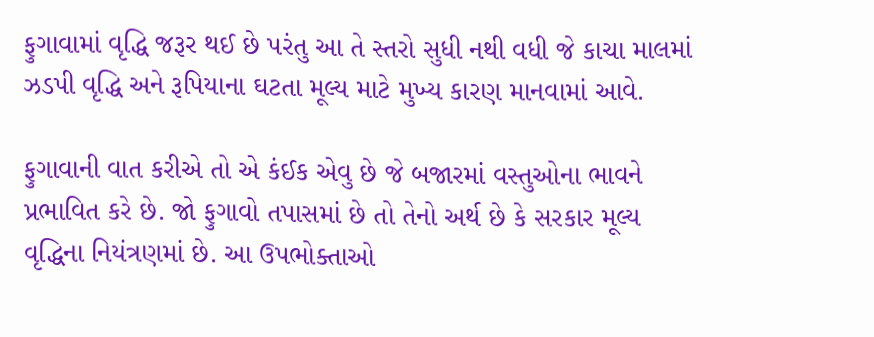ફુગાવામાં વૃદ્ધિ જરૂર થઈ છે પરંતુ આ તે સ્તરો સુધી નથી વધી જે કાચા માલમાં ઝડપી વૃદ્ધિ અને રૂપિયાના ઘટતા મૂલ્ય માટે મુખ્ય કારણ માનવામાં આવે.

ફુગાવાની વાત કરીએ તો એ કંઈક એવુ છે જે બજારમાં વસ્તુઓના ભાવને પ્રભાવિત કરે છે. જો ફુગાવો તપાસમાં છે તો તેનો અર્થ છે કે સરકાર મૂલ્ય વૃદ્ધિના નિયંત્રણમાં છે. આ ઉપભોક્તાઓ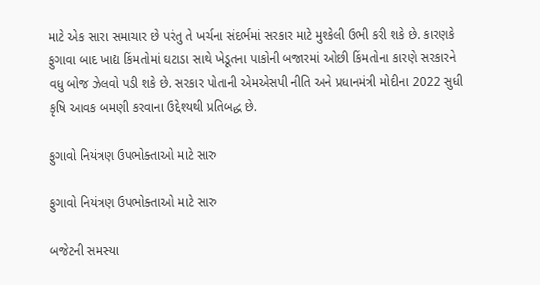માટે એક સારા સમાચાર છે પરંતુ તે ખર્ચના સંદર્ભમાં સરકાર માટે મુશ્કેલી ઉભી કરી શકે છે. કારણકે ફુગાવા બાદ ખાદ્ય કિંમતોમાં ઘટાડા સાથે ખેડૂતના પાકોની બજારમાં ઓછી કિંમતોના કારણે સરકારને વધુ બોજ ઝેલવો પડી શકે છે. સરકાર પોતાની એમએસપી નીતિ અને પ્રધાનમંત્રી મોદીના 2022 સુધી કૃષિ આવક બમણી કરવાના ઉદ્દેશ્યથી પ્રતિબદ્ધ છે.

ફુગાવો નિયંત્રણ ઉપભોક્તાઓ માટે સારુ

ફુગાવો નિયંત્રણ ઉપભોક્તાઓ માટે સારુ

બજેટની સમસ્યા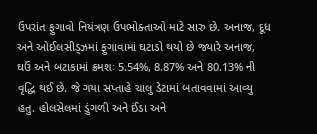ઉપરાંત ફુગાવો નિયંત્રણ ઉપભોક્તાઓ માટે સારુ છે. અનાજ, દૂધ અને ઓઈલસીડ્ઝમાં ફુગાવામાં ઘટાડો થયો છે જ્યારે અનાજ, ઘઉં અને બટાકામાં ક્રમશઃ 5.54%, 8.87% અને 80.13% ની વૃદ્ધિ થઈ છે. જે ગયા સપ્તાહે ચાલુ ડેટામાં બતાવવામાં આવ્યુ હતુ. હોલસેલમાં ડુંગળી અને ઈંડા અને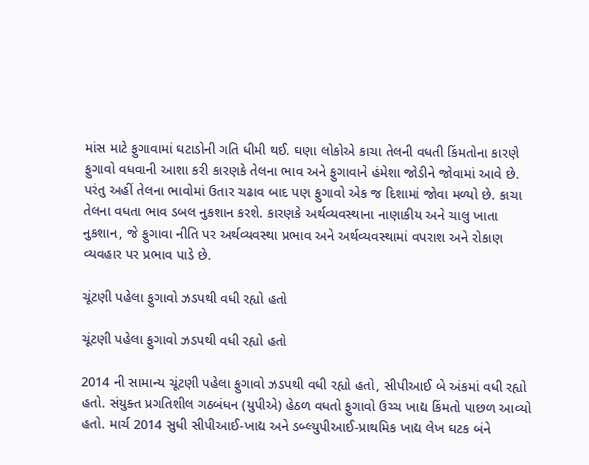માંસ માટે ફુગાવામાં ઘટાડોની ગતિ ધીમી થઈ. ઘણા લોકોએ કાચા તેલની વધતી કિંમતોના કારણે ફુગાવો વધવાની આશા કરી કારણકે તેલના ભાવ અને ફુગાવાને હંમેશા જોડીને જોવામાં આવે છે. પરંતુ અહીં તેલના ભાવોમાં ઉતાર ચઢાવ બાદ પણ ફુગાવો એક જ દિશામાં જોવા મળ્યો છે. કાચા તેલના વધતા ભાવ ડબલ નુકશાન કરશે. કારણકે અર્થવ્યવસ્થાના નાણાકીય અને ચાલુ ખાતા નુકશાન, જે ફુગાવા નીતિ પર અર્થવ્યવસ્થા પ્રભાવ અને અર્થવ્યવસ્થામાં વપરાશ અને રોકાણ વ્યવહાર પર પ્રભાવ પાડે છે.

ચૂંટણી પહેલા ફુગાવો ઝડપથી વધી રહ્યો હતો

ચૂંટણી પહેલા ફુગાવો ઝડપથી વધી રહ્યો હતો

2014 ની સામાન્ય ચૂંટણી પહેલા ફુગાવો ઝડપથી વધી રહ્યો હતો, સીપીઆઈ બે અંકમાં વધી રહ્યો હતો. સંયુક્ત પ્રગતિશીલ ગઠબંધન (યુપીએ) હેઠળ વધતો ફુગાવો ઉચ્ચ ખાદ્ય કિંમતો પાછળ આવ્યો હતો. માર્ચ 2014 સુધી સીપીઆઈ-ખાદ્ય અને ડબ્લ્યુપીઆઈ-પ્રાથમિક ખાદ્ય લેખ ઘટક બંને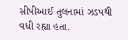સીપીઆઈ તુલનામાં ઝડપથી વધી રહ્યા હતા.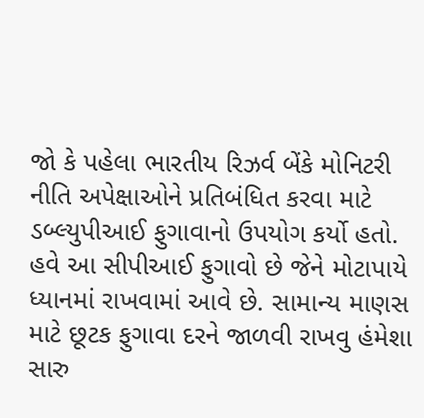જો કે પહેલા ભારતીય રિઝર્વ બેંકે મોનિટરી નીતિ અપેક્ષાઓને પ્રતિબંધિત કરવા માટે ડબ્લ્યુપીઆઈ ફુગાવાનો ઉપયોગ કર્યો હતો. હવે આ સીપીઆઈ ફુગાવો છે જેને મોટાપાયે ધ્યાનમાં રાખવામાં આવે છે. સામાન્ય માણસ માટે છૂટક ફુગાવા દરને જાળવી રાખવુ હંમેશા સારુ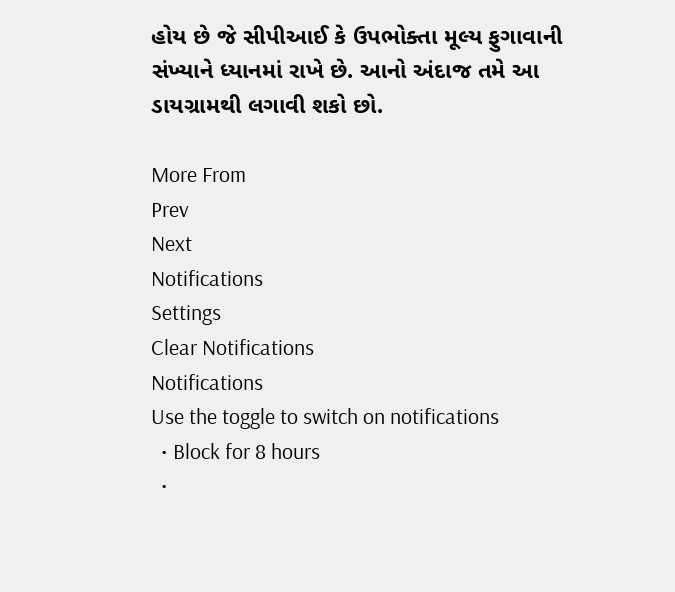હોય છે જે સીપીઆઈ કે ઉપભોક્તા મૂલ્ય ફુગાવાની સંખ્યાને ધ્યાનમાં રાખે છે. આનો અંદાજ તમે આ ડાયગ્રામથી લગાવી શકો છો.

More From
Prev
Next
Notifications
Settings
Clear Notifications
Notifications
Use the toggle to switch on notifications
  • Block for 8 hours
  •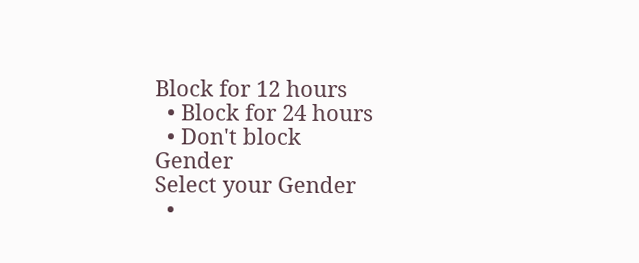Block for 12 hours
  • Block for 24 hours
  • Don't block
Gender
Select your Gender
  •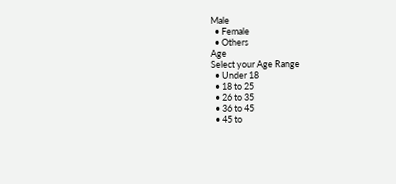Male
  • Female
  • Others
Age
Select your Age Range
  • Under 18
  • 18 to 25
  • 26 to 35
  • 36 to 45
  • 45 to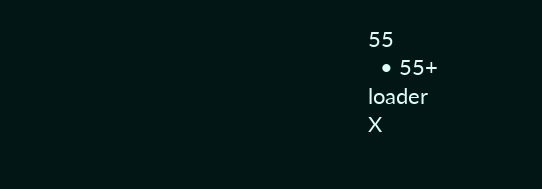55
  • 55+
loader
X